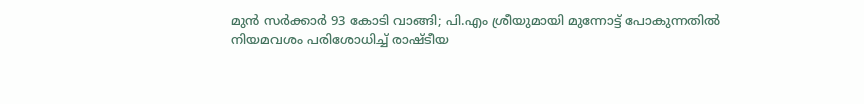മുന്‍ സര്‍ക്കാര്‍ 93 കോടി വാങ്ങി; പി.എം ശ്രീയുമായി മുന്നോട്ട് പോകുന്നതില്‍ നിയമവശം പരിശോധിച്ച് രാഷ്ടീയ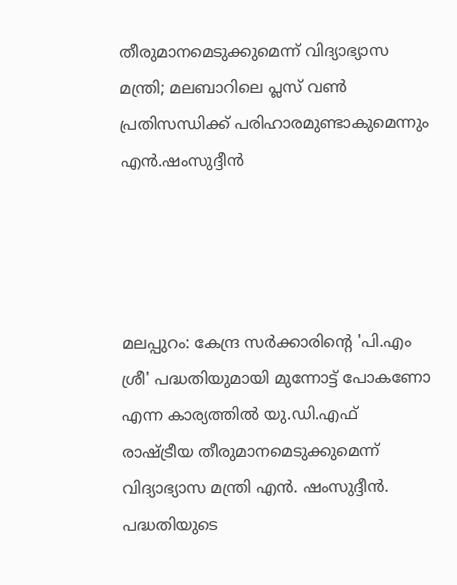തീരുമാനമെടുക്കുമെന്ന് വിദ്യാഭ്യാസ മന്ത്രി; മലബാറിലെ പ്ലസ് വണ്‍ പ്രതിസന്ധിക്ക് പരിഹാരമുണ്ടാകുമെന്നും എന്‍.ഷംസുദ്ദീന്‍




മലപ്പുറം: കേന്ദ്ര സര്‍ക്കാരിന്റെ 'പി.എം ശ്രീ' പദ്ധതിയുമായി മുന്നോട്ട് പോകണോ എന്ന കാര്യത്തില്‍ യു.ഡി.എഫ് രാഷ്ട്രീയ തീരുമാനമെടുക്കുമെന്ന് വിദ്യാഭ്യാസ മന്ത്രി എന്‍. ഷംസുദ്ദീന്‍. പദ്ധതിയുടെ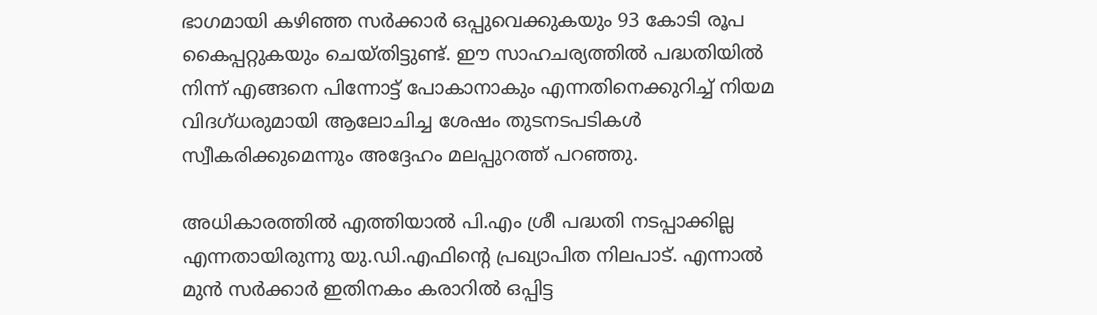ഭാഗമായി കഴിഞ്ഞ സര്‍ക്കാര്‍ ഒപ്പുവെക്കുകയും 93 കോടി രൂപ കൈപ്പറ്റുകയും ചെയ്തിട്ടുണ്ട്. ഈ സാഹചര്യത്തില്‍ പദ്ധതിയില്‍ നിന്ന് എങ്ങനെ പിന്നോട്ട് പോകാനാകും എന്നതിനെക്കുറിച്ച് നിയമ വിദഗ്ധരുമായി ആലോചിച്ച ശേഷം തുടനടപടികള്‍ സ്വീകരിക്കുമെന്നും അദ്ദേഹം മലപ്പുറത്ത് പറഞ്ഞു.

അധികാരത്തില്‍ എത്തിയാല്‍ പി.എം ശ്രീ പദ്ധതി നടപ്പാക്കില്ല എന്നതായിരുന്നു യു.ഡി.എഫിന്റെ പ്രഖ്യാപിത നിലപാട്. എന്നാല്‍ മുന്‍ സര്‍ക്കാര്‍ ഇതിനകം കരാറില്‍ ഒപ്പിട്ട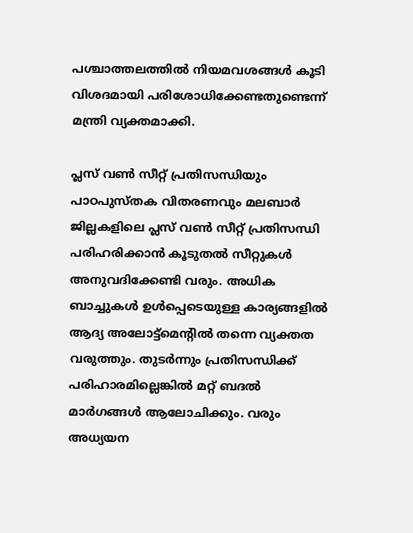പശ്ചാത്തലത്തില്‍ നിയമവശങ്ങള്‍ കൂടി വിശദമായി പരിശോധിക്കേണ്ടതുണ്ടെന്ന് മന്ത്രി വ്യക്തമാക്കി.

പ്ലസ് വണ്‍ സീറ്റ് പ്രതിസന്ധിയും പാഠപുസ്തക വിതരണവും മലബാര്‍ ജില്ലകളിലെ പ്ലസ് വണ്‍ സീറ്റ് പ്രതിസന്ധി പരിഹരിക്കാന്‍ കൂടുതല്‍ സീറ്റുകള്‍ അനുവദിക്കേണ്ടി വരും. അധിക ബാച്ചുകള്‍ ഉള്‍പ്പെടെയുള്ള കാര്യങ്ങളില്‍ ആദ്യ അലോട്ട്മെന്റില്‍ തന്നെ വ്യക്തത വരുത്തും. തുടര്‍ന്നും പ്രതിസന്ധിക്ക് പരിഹാരമില്ലെങ്കില്‍ മറ്റ് ബദല്‍ മാര്‍ഗങ്ങള്‍ ആലോചിക്കും. വരും അധ്യയന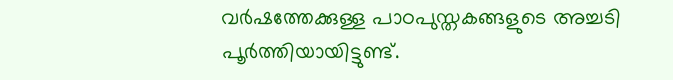വര്‍ഷത്തേക്കുള്ള പാഠപുസ്തകങ്ങളുടെ അച്ചടി പൂര്‍ത്തിയായിട്ടുണ്ട്.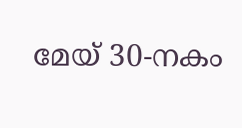മേയ് 30-നകം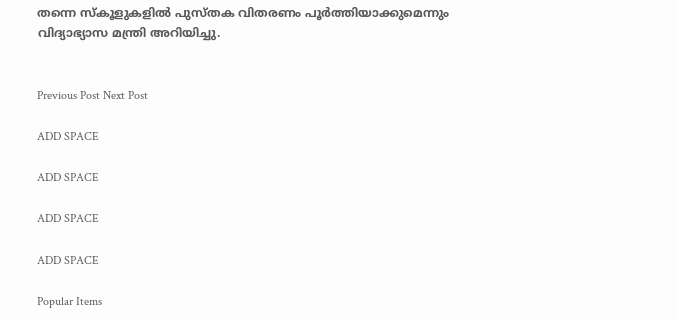തന്നെ സ്‌കൂളുകളില്‍ പുസ്തക വിതരണം പൂര്‍ത്തിയാക്കുമെന്നും വിദ്യാഭ്യാസ മന്ത്രി അറിയിച്ചു.


Previous Post Next Post

ADD SPACE

ADD SPACE

ADD SPACE

ADD SPACE

Popular Items